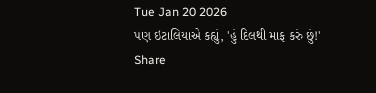Tue Jan 20 2026
પણ ઇટાલિયાએ કહ્યું, 'હું દિલથી માફ કરું છું!'
Share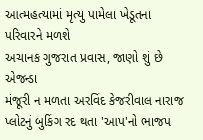આત્મહત્યામાં મૃત્યુ પામેલા ખેડૂતના પરિવારને મળશે
અચાનક ગુજરાત પ્રવાસ, જાણો શું છે એજન્ડા
મંજૂરી ન મળતા અરવિંદ કેજરીવાલ નારાજ
પ્લોટનું બુકિંગ રદ થતા 'આપ'નો ભાજપ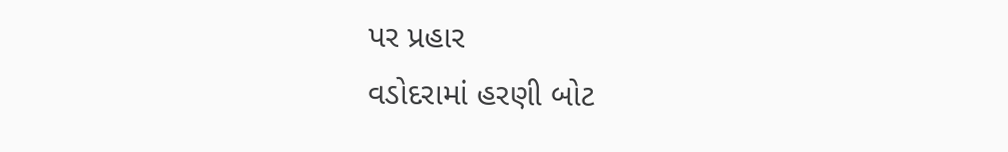પર પ્રહાર
વડોદરામાં હરણી બોટ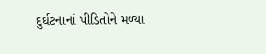દુર્ઘટનાનાં પીડિતોને મળ્યા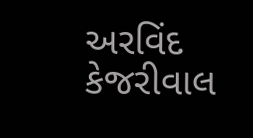અરવિંદ કેજરીવાલ